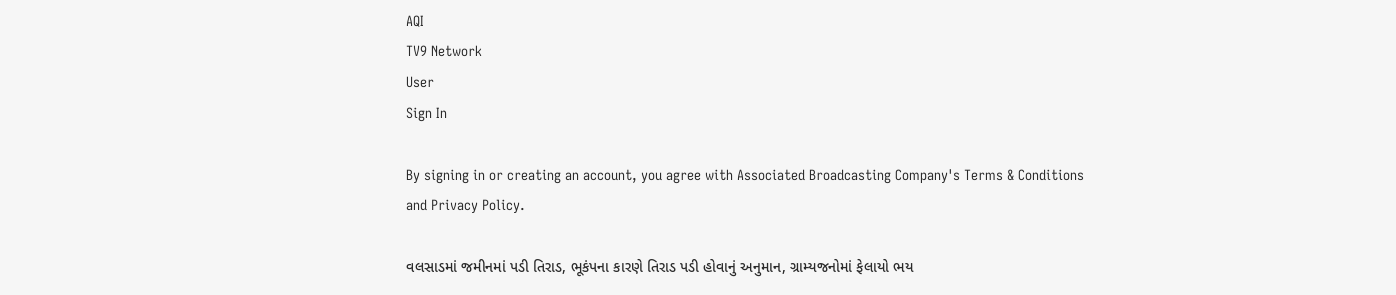AQI
TV9 Network
User
Sign In

By signing in or creating an account, you agree with Associated Broadcasting Company's Terms & Conditions and Privacy Policy.

વલસાડમાં જમીનમાં પડી તિરાડ, ભૂકંપના કારણે તિરાડ પડી હોવાનું અનુમાન, ગ્રામ્યજનોમાં ફેલાયો ભય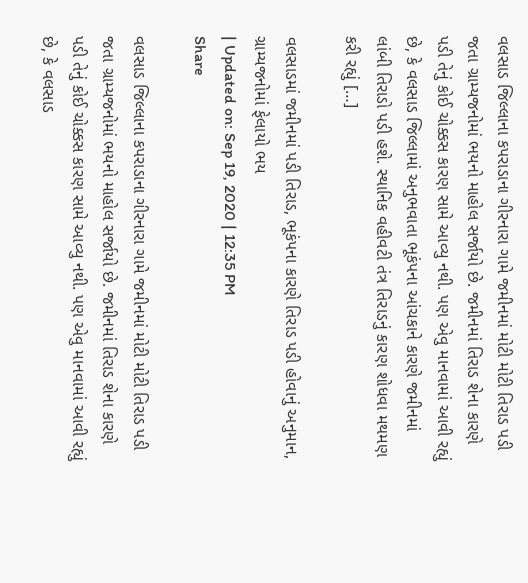વલસાડ જિલ્લાના કપરાડાના ગીરનારા ગામે જમીનમાં મોટી મોટી તિરાડ પડી જતા ગ્રામ્યજનોમાં ભયનો માહોલ સર્જાયો છે. જમીનમાં તિરાડ શેના કારણે પડી તેનું કોઈ ચોક્કસ કારણ સામે આવ્યુ નથી. પણ એવુ માનવામાં આવી રહ્યું છે, કે વલસાડ જિલ્લામાં અનુભવાતા ભૂકંપના આંચકાને કારણે જમીનમાં લાંબી તિરાડો પડી હશે. સ્થાનિક વહીવટી તંત્ર તિરાડનું કારણ શોધવા મથમણ કરી રહ્યું […]

વલસાડમાં જમીનમાં પડી તિરાડ, ભૂકંપના કારણે તિરાડ પડી હોવાનું અનુમાન, ગ્રામ્યજનોમાં ફેલાયો ભય
| Updated on: Sep 19, 2020 | 12:35 PM
Share

વલસાડ જિલ્લાના કપરાડાના ગીરનારા ગામે જમીનમાં મોટી મોટી તિરાડ પડી જતા ગ્રામ્યજનોમાં ભયનો માહોલ સર્જાયો છે. જમીનમાં તિરાડ શેના કારણે પડી તેનું કોઈ ચોક્કસ કારણ સામે આવ્યુ નથી. પણ એવુ માનવામાં આવી રહ્યું છે, કે વલસાડ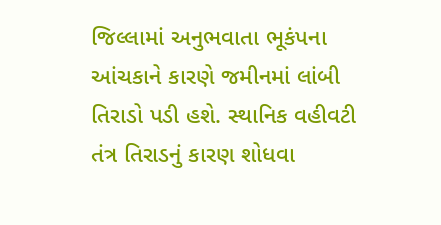જિલ્લામાં અનુભવાતા ભૂકંપના આંચકાને કારણે જમીનમાં લાંબી તિરાડો પડી હશે. સ્થાનિક વહીવટી તંત્ર તિરાડનું કારણ શોધવા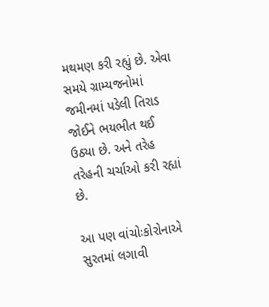મથમણ કરી રહ્યું છે. એવા સમયે ગ્રામ્યજનોમાં જમીનમાં પડેલી તિરાડ જોઈને ભયભીત થઈ ઉઠ્યા છે. અને તરેહ તરેહની ચર્ચાઓ કરી રહ્યાં છે.

આ પણ વાંચોઃકોરોનાએ સુરતમાં લગાવી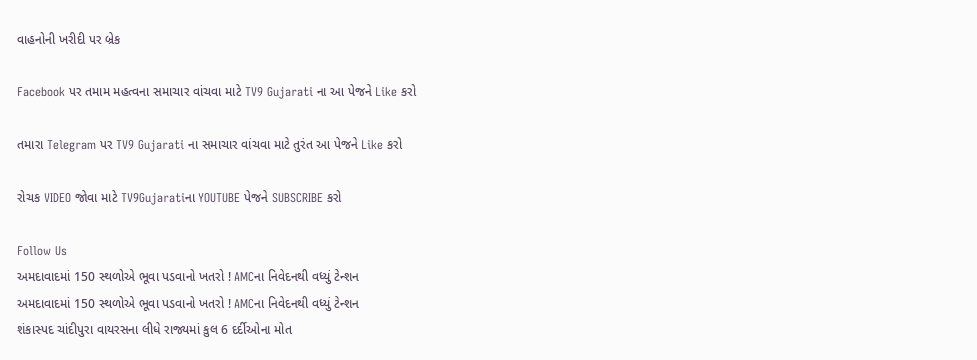વાહનોની ખરીદી પર બ્રેક

Facebook પર તમામ મહત્વના સમાચાર વાંચવા માટે TV9 Gujarati ના આ પેજને Like કરો

તમારા Telegram પર TV9 Gujarati ના સમાચાર વાંચવા માટે તુરંત આ પેજને Like કરો

રોચક VIDEO જોવા માટે TV9Gujaratiના YOUTUBE પેજને SUBSCRIBE કરો

Follow Us
અમદાવાદમાં 150 સ્થળોએ ભૂવા પડવાનો ખતરો ! AMCના નિવેદનથી વધ્યું ટેન્શન
અમદાવાદમાં 150 સ્થળોએ ભૂવા પડવાનો ખતરો ! AMCના નિવેદનથી વધ્યું ટેન્શન
શંકાસ્પદ ચાંદીપુરા વાયરસના લીધે રાજ્યમાં કુલ 6 દર્દીઓના મોત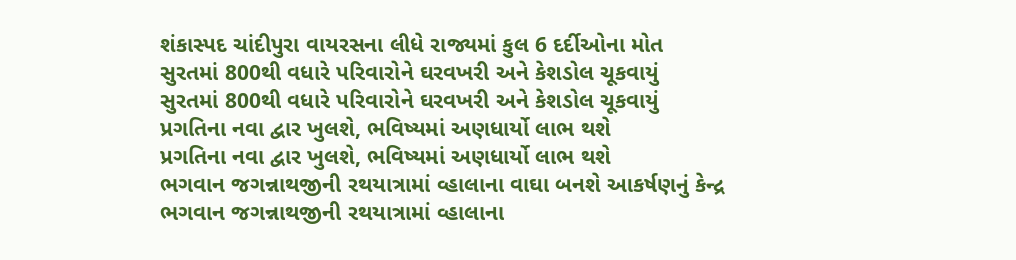શંકાસ્પદ ચાંદીપુરા વાયરસના લીધે રાજ્યમાં કુલ 6 દર્દીઓના મોત
સુરતમાં 800થી વધારે પરિવારોને ઘરવખરી અને કેશડોલ ચૂકવાયું
સુરતમાં 800થી વધારે પરિવારોને ઘરવખરી અને કેશડોલ ચૂકવાયું
પ્રગતિના નવા દ્વાર ખુલશે, ભવિષ્યમાં અણધાર્યો લાભ થશે
પ્રગતિના નવા દ્વાર ખુલશે, ભવિષ્યમાં અણધાર્યો લાભ થશે
ભગવાન જગન્નાથજીની રથયાત્રામાં વ્હાલાના વાઘા બનશે આકર્ષણનું કેન્દ્ર
ભગવાન જગન્નાથજીની રથયાત્રામાં વ્હાલાના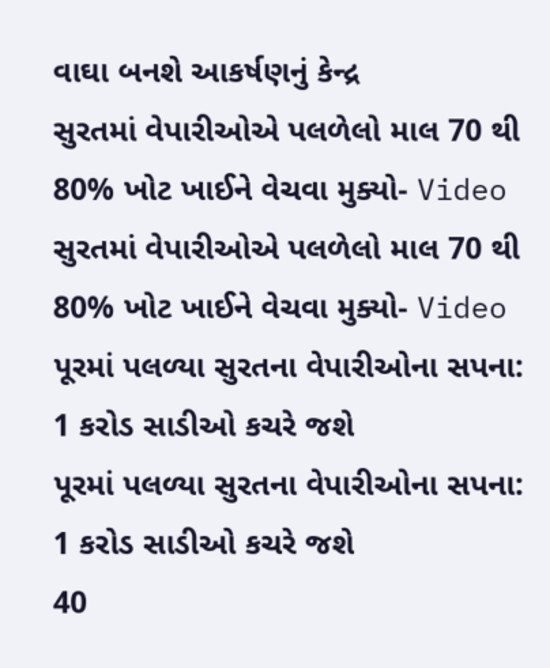વાઘા બનશે આકર્ષણનું કેન્દ્ર
સુરતમાં વેપારીઓએ પલળેલો માલ 70 થી 80% ખોટ ખાઈને વેચવા મુક્યો- Video
સુરતમાં વેપારીઓએ પલળેલો માલ 70 થી 80% ખોટ ખાઈને વેચવા મુક્યો- Video
પૂરમાં પલળ્યા સુરતના વેપારીઓના સપના: 1 કરોડ સાડીઓ કચરે જશે
પૂરમાં પલળ્યા સુરતના વેપારીઓના સપના: 1 કરોડ સાડીઓ કચરે જશે
40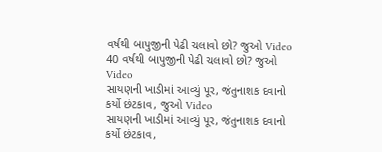વર્ષથી બાપુજીની પેઢી ચલાવો છો? જુઓ Video
40 વર્ષથી બાપુજીની પેઢી ચલાવો છો? જુઓ Video
સાયણની ખાડીમાં આવ્યું પૂર, જંતુનાશક દવાનો કર્યો છંટકાવ, જુઓ Video
સાયણની ખાડીમાં આવ્યું પૂર, જંતુનાશક દવાનો કર્યો છંટકાવ,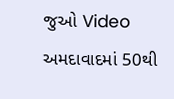જુઓ Video
અમદાવાદમાં 50થી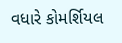વધારે કોમર્શિયલ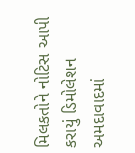મિલકતોને નોટિસ આપી કરાયું ડિમોલેશન
અમદાવાદમાં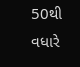50થી વધારે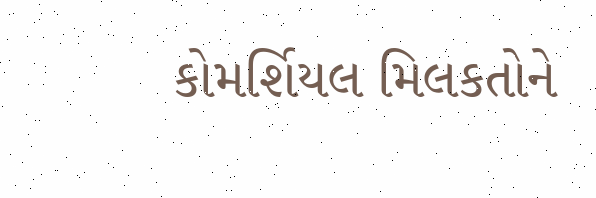કોમર્શિયલ મિલકતોને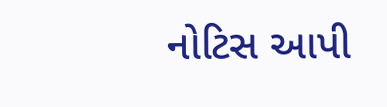નોટિસ આપી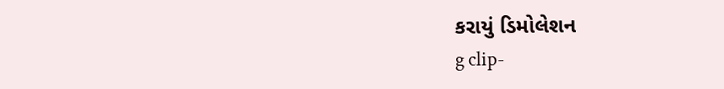કરાયું ડિમોલેશન
g clip-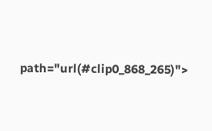path="url(#clip0_868_265)">